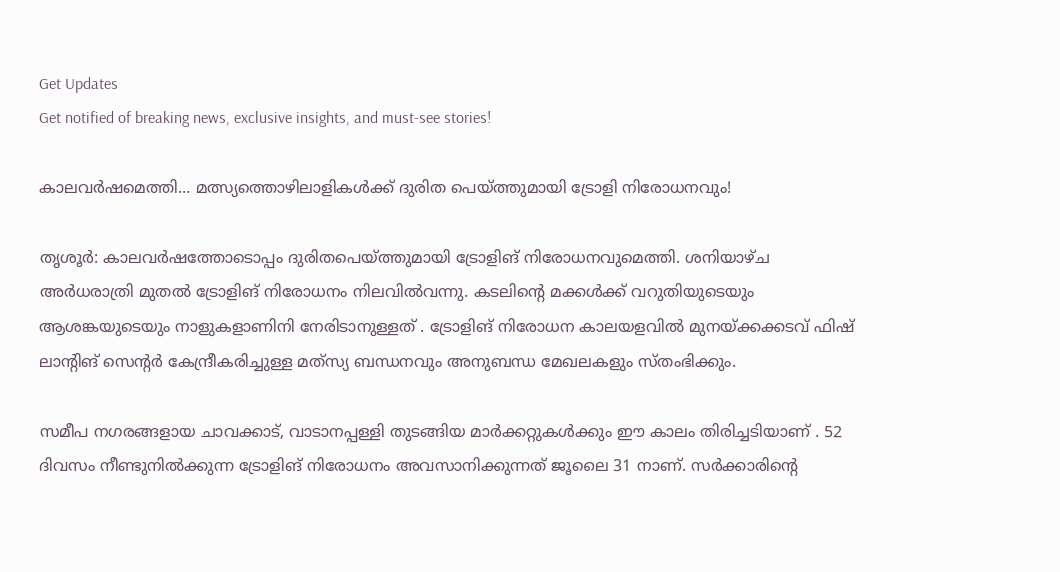Get Updates
Get notified of breaking news, exclusive insights, and must-see stories!

കാലവർഷമെത്തി... മത്സ്യത്തൊഴിലാളികൾക്ക് ദുരിത പെയ്ത്തുമായി ട്രോളി നിരോധനവും!

തൃശൂര്‍: കാലവര്‍ഷത്തോടൊപ്പം ദുരിതപെയ്ത്തുമായി ട്രോളിങ് നിരോധനവുമെത്തി. ശനിയാഴ്ച അര്‍ധരാത്രി മുതല്‍ ട്രോളിങ് നിരോധനം നിലവില്‍വന്നു. കടലിന്റെ മക്കള്‍ക്ക് വറുതിയുടെയും ആശങ്കയുടെയും നാളുകളാണിനി നേരിടാനുള്ളത് . ട്രോളിങ് നിരോധന കാലയളവില്‍ മുനയ്ക്കക്കടവ് ഫിഷ് ലാന്റിങ് സെന്റര്‍ കേന്ദ്രീകരിച്ചുള്ള മത്‌സ്യ ബന്ധനവും അനുബന്ധ മേഖലകളും സ്തംഭിക്കും.

സമീപ നഗരങ്ങളായ ചാവക്കാട്, വാടാനപ്പള്ളി തുടങ്ങിയ മാര്‍ക്കറ്റുകള്‍ക്കും ഈ കാലം തിരിച്ചടിയാണ് . 52 ദിവസം നീണ്ടുനില്‍ക്കുന്ന ട്രോളിങ് നിരോധനം അവസാനിക്കുന്നത് ജൂലൈ 31 നാണ്. സര്‍ക്കാരിന്റെ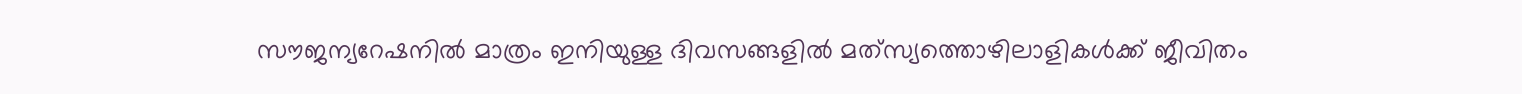സൗജന്യറേഷനില്‍ മാത്രം ഇനിയുള്ള ദിവസങ്ങളില്‍ മത്‌സ്യത്തൊഴിലാളികള്‍ക്ക് ജീവിതം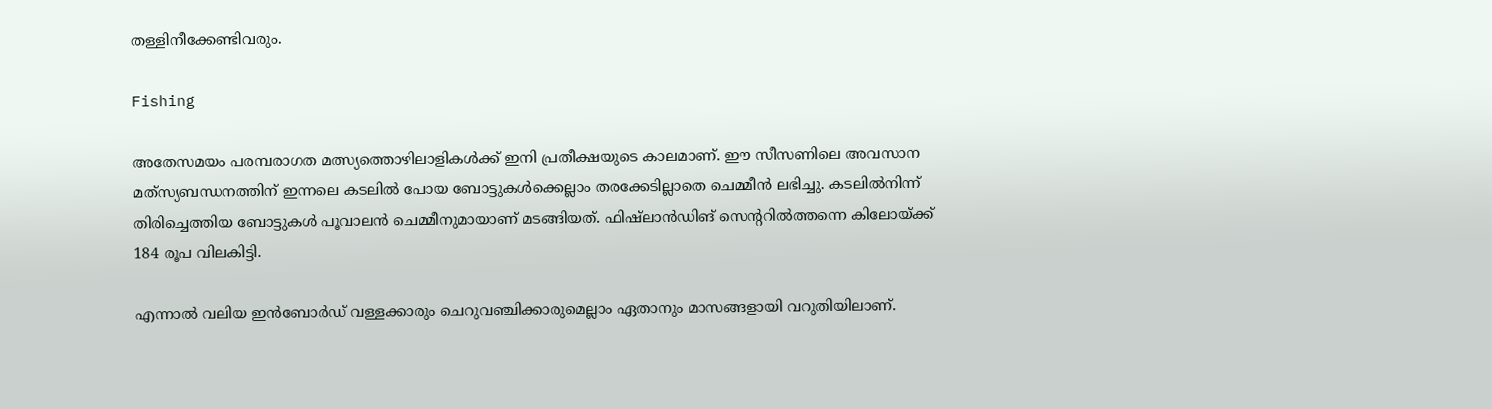തള്ളിനീക്കേണ്ടിവരും.

Fishing

അതേസമയം പരമ്പരാഗത മത്സ്യത്തൊഴിലാളികള്‍ക്ക് ഇനി പ്രതീക്ഷയുടെ കാലമാണ്. ഈ സീസണിലെ അവസാന മത്‌സ്യബന്ധനത്തിന് ഇന്നലെ കടലില്‍ പോയ ബോട്ടുകള്‍ക്കെല്ലാം തരക്കേടില്ലാതെ ചെമ്മീന്‍ ലഭിച്ചു. കടലില്‍നിന്ന് തിരിച്ചെത്തിയ ബോട്ടുകള്‍ പൂവാലന്‍ ചെമ്മീനുമായാണ് മടങ്ങിയത്. ഫിഷ്‌ലാന്‍ഡിങ് സെന്ററില്‍ത്തന്നെ കിലോയ്ക്ക് 184 രൂപ വിലകിട്ടി.

എന്നാല്‍ വലിയ ഇന്‍ബോര്‍ഡ് വള്ളക്കാരും ചെറുവഞ്ചിക്കാരുമെല്ലാം ഏതാനും മാസങ്ങളായി വറുതിയിലാണ്.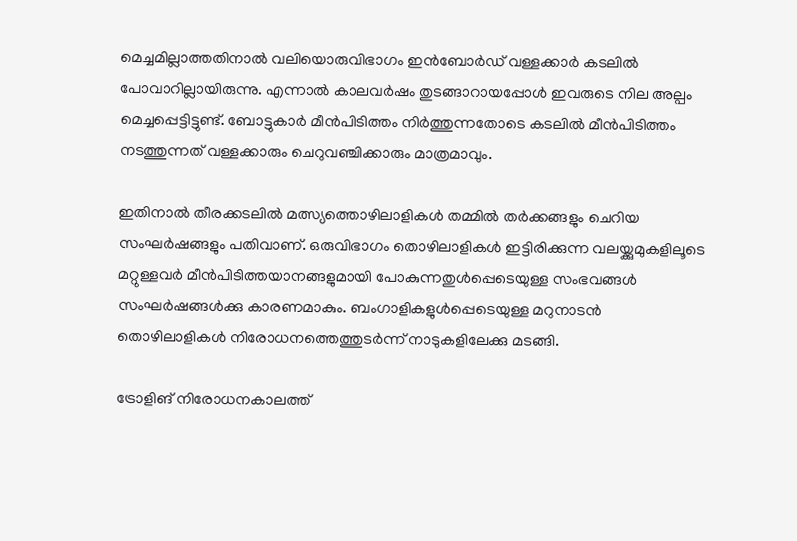മെച്ചമില്ലാത്തതിനാല്‍ വലിയൊരുവിഭാഗം ഇന്‍ബോര്‍ഡ് വള്ളക്കാര്‍ കടലില്‍ പോവാറില്ലായിരുന്നു. എന്നാല്‍ കാലവര്‍ഷം തുടങ്ങാറായപ്പോള്‍ ഇവരുടെ നില അല്പം മെച്ചപ്പെട്ടിട്ടുണ്ട്. ബോട്ടുകാര്‍ മീന്‍പിടിത്തം നിര്‍ത്തുന്നതോടെ കടലില്‍ മീന്‍പിടിത്തം നടത്തുന്നത് വള്ളക്കാരും ചെറുവഞ്ചിക്കാരും മാത്രമാവും.

ഇതിനാല്‍ തീരക്കടലില്‍ മത്സ്യത്തൊഴിലാളികള്‍ തമ്മില്‍ തര്‍ക്കങ്ങളും ചെറിയ സംഘര്‍ഷങ്ങളും പതിവാണ്. ഒരുവിഭാഗം തൊഴിലാളികള്‍ ഇട്ടിരിക്കുന്ന വലയ്ക്കുമുകളിലൂടെ മറ്റുള്ളവര്‍ മീന്‍പിടിത്തയാനങ്ങളുമായി പോകുന്നതുള്‍പ്പെടെയുള്ള സംഭവങ്ങള്‍ സംഘര്‍ഷങ്ങള്‍ക്കു കാരണമാകും. ബംഗാളികളുള്‍പ്പെടെയുള്ള മറുനാടന്‍ തൊഴിലാളികള്‍ നിരോധനത്തെത്തുടര്‍ന്ന് നാടുകളിലേക്കു മടങ്ങി.

ട്രോളിങ് നിരോധനകാലത്ത്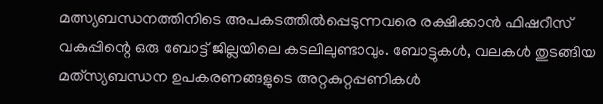മത്സ്യബന്ധനത്തിനിടെ അപകടത്തില്‍പ്പെടുന്നവരെ രക്ഷിക്കാന്‍ ഫിഷറീസ് വകുപ്പിന്റെ ഒരു ബോട്ട് ജില്ലയിലെ കടലിലുണ്ടാവും. ബോട്ടുകള്‍, വലകള്‍ തുടങ്ങിയ മത്‌സ്യബന്ധന ഉപകരണങ്ങളുടെ അറ്റകുറ്റപ്പണികള്‍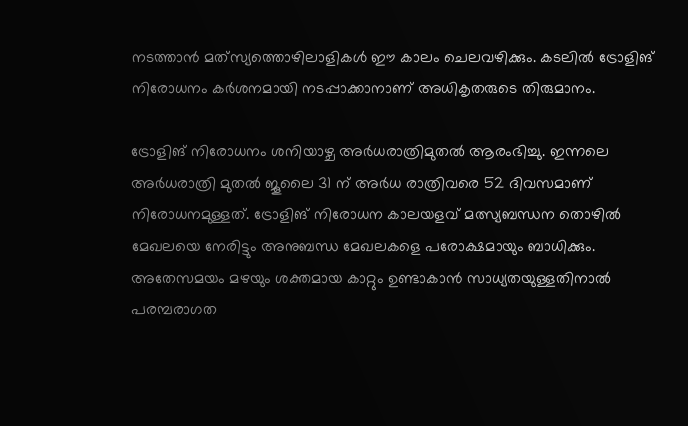നടത്താന്‍ മത്‌സ്യത്തൊഴിലാളികള്‍ ഈ കാലം ചെലവഴിക്കും. കടലില്‍ ട്രോളിങ് നിരോധനം കര്‍ശനമായി നടപ്പാക്കാനാണ് അധികൃതരുടെ തിരുമാനം.

ട്രോളിങ് നിരോധനം ശനിയാഴ്ച അര്‍ധരാത്രിമുതല്‍ ആരംഭിച്ചു. ഇന്നലെ അര്‍ധരാത്രി മുതല്‍ ജൂലൈ 31 ന് അര്‍ധ രാത്രിവരെ 52 ദിവസമാണ് നിരോധനമുള്ളത്. ട്രോളിങ് നിരോധന കാലയളവ് മത്സ്യബന്ധന തൊഴില്‍ മേഖലയെ നേരിട്ടും അനുബന്ധ മേഖലകളെ പരോക്ഷമായും ബാധിക്കും. അതേസമയം മഴയും ശക്തമായ കാറ്റും ഉണ്ടാകാന്‍ സാധ്യതയുള്ളതിനാല്‍ പരമ്പരാഗത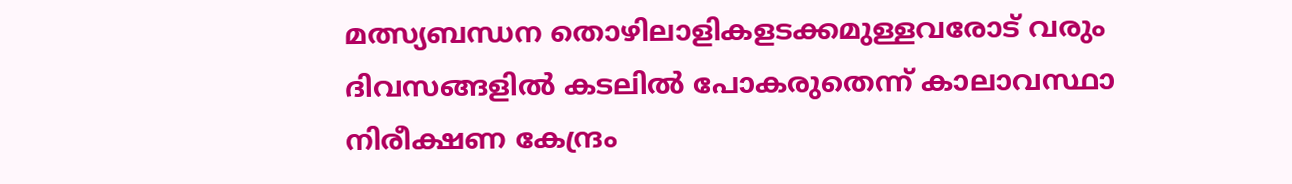മത്സ്യബന്ധന തൊഴിലാളികളടക്കമുള്ളവരോട് വരും ദിവസങ്ങളില്‍ കടലില്‍ പോകരുതെന്ന് കാലാവസ്ഥാ നിരീക്ഷണ കേന്ദ്രം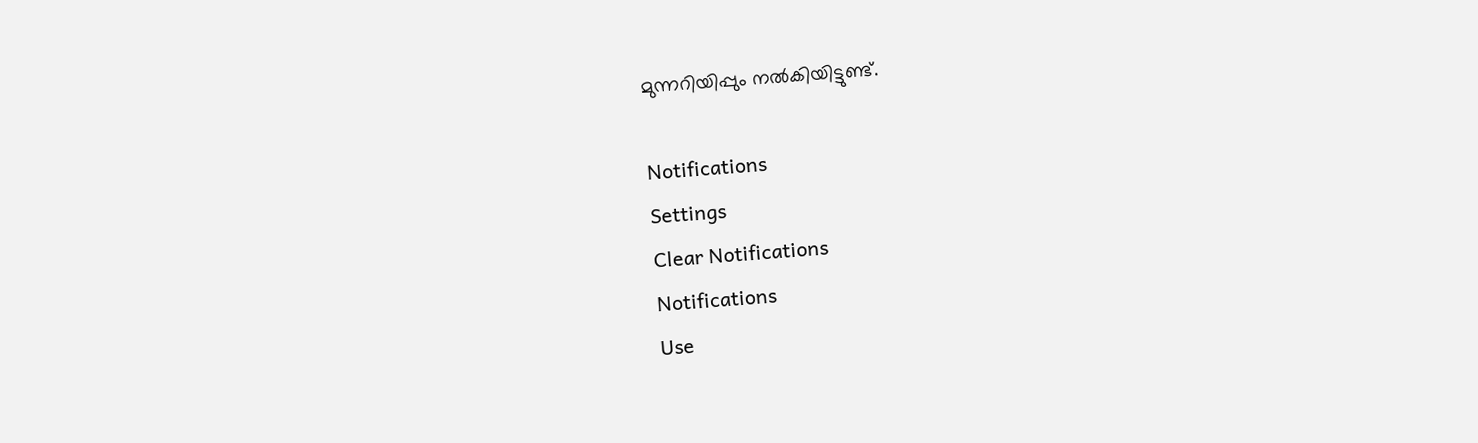മുന്നറിയിപ്പും നല്‍കിയിട്ടുണ്ട്.

Notifications
Settings
Clear Notifications
Notifications
Use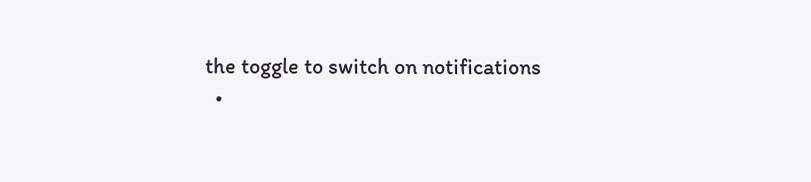the toggle to switch on notifications
  •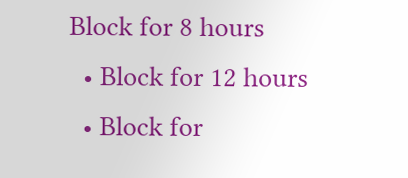Block for 8 hours
  • Block for 12 hours
  • Block for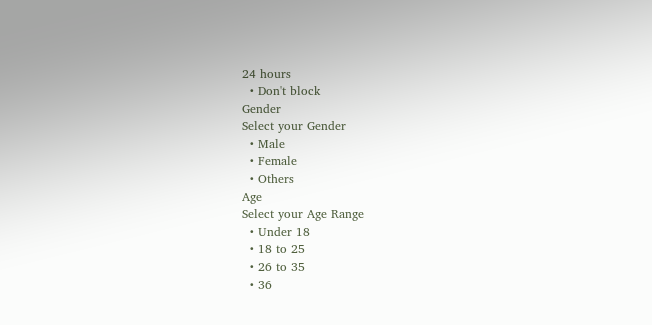24 hours
  • Don't block
Gender
Select your Gender
  • Male
  • Female
  • Others
Age
Select your Age Range
  • Under 18
  • 18 to 25
  • 26 to 35
  • 36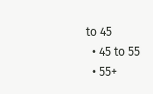to 45
  • 45 to 55
  • 55+